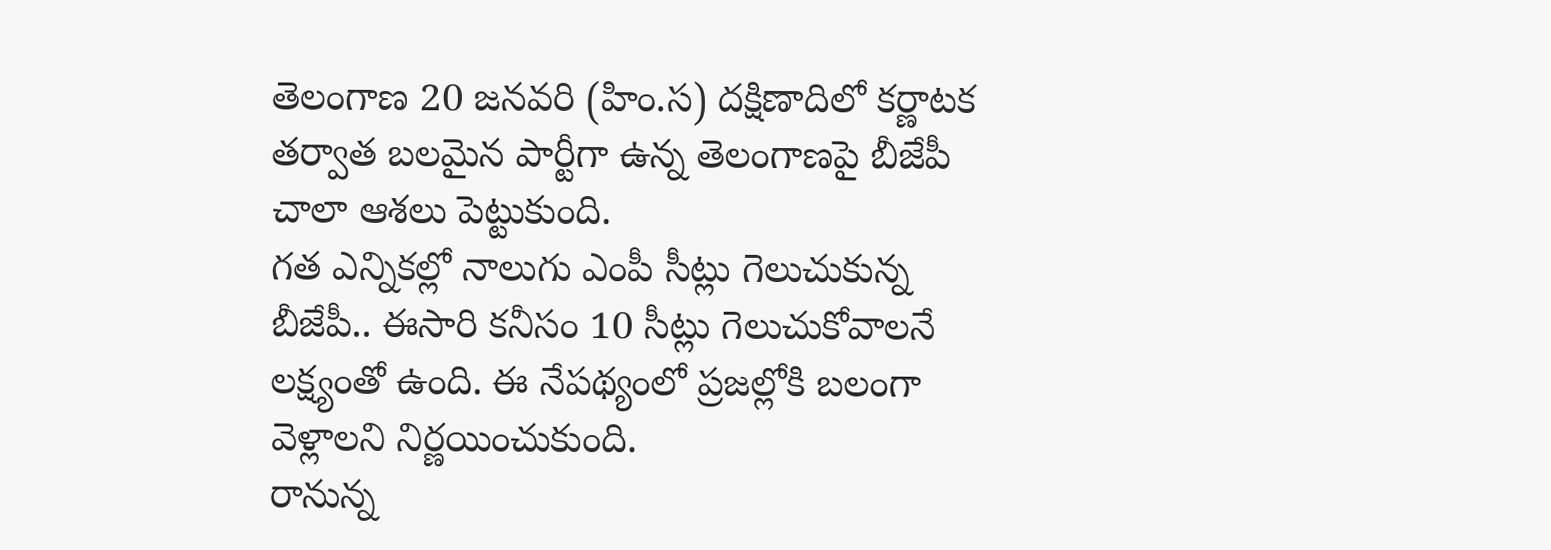తెలంగాణ 20 జనవరి (హిం.స) దక్షిణాదిలో కర్ణాటక తర్వాత బలమైన పార్టీగా ఉన్న తెలంగాణపై బీజేపీ చాలా ఆశలు పెట్టుకుంది.
గత ఎన్నికల్లో నాలుగు ఎంపీ సీట్లు గెలుచుకున్న బీజేపీ.. ఈసారి కనీసం 10 సీట్లు గెలుచుకోవాలనే లక్ష్యంతో ఉంది. ఈ నేపథ్యంలో ప్రజల్లోకి బలంగా వెళ్లాలని నిర్ణయించుకుంది.
రానున్న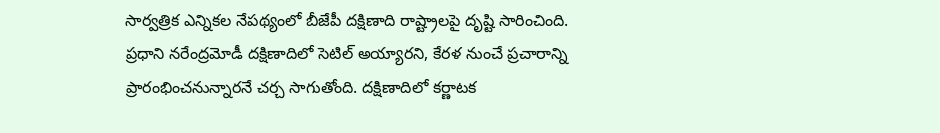సార్వత్రిక ఎన్నికల నేపథ్యంలో బీజేపీ దక్షిణాది రాష్ట్రాలపై దృష్టి సారించింది. ప్రధాని నరేంద్రమోడీ దక్షిణాదిలో సెటిల్ అయ్యారని, కేరళ నుంచే ప్రచారాన్ని ప్రారంభించనున్నారనే చర్చ సాగుతోంది. దక్షిణాదిలో కర్ణాటక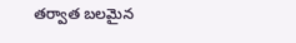తర్వాత బలమైన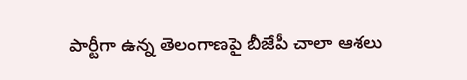పార్టీగా ఉన్న తెలంగాణపై బీజేపీ చాలా ఆశలు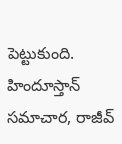పెట్టుకుంది.
హిందూస్తాన్ సమాచార, రాజీవ్